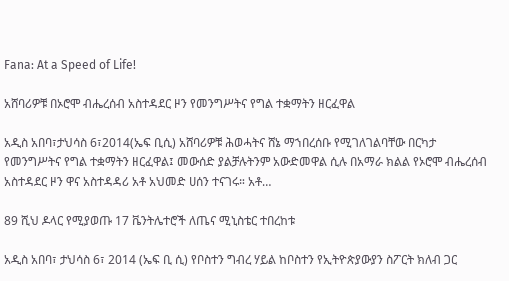Fana: At a Speed of Life!

አሸባሪዎቹ በኦሮሞ ብሔረሰብ አስተዳደር ዞን የመንግሥትና የግል ተቋማትን ዘርፈዋል

አዲስ አበባ፣ታህሳስ 6፣2014(ኤፍ ቢሲ) አሸባሪዎቹ ሕወሓትና ሸኔ ማኀበረሰቡ የሚገለገልባቸው በርካታ የመንግሥትና የግል ተቋማትን ዘርፈዋል፤ መውሰድ ያልቻሉትንም አውድመዋል ሲሉ በአማራ ክልል የኦሮሞ ብሔረሰብ አስተዳደር ዞን ዋና አስተዳዳሪ አቶ አህመድ ሀሰን ተናገሩ። አቶ…

89 ሺህ ዶላር የሚያወጡ 17 ቬንትሌተሮች ለጤና ሚኒስቴር ተበረከቱ

አዲስ አበባ፣ ታህሳስ 6፣ 2014 (ኤፍ ቢ ሲ) የቦስተን ግብረ ሃይል ከቦስተን የኢትዮጵያውያን ስፖርት ክለብ ጋር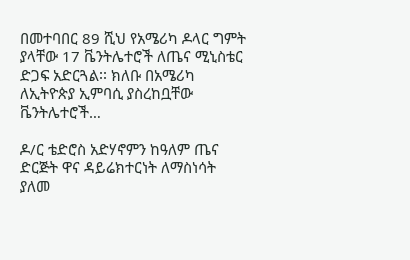በመተባበር 89 ሺህ የአሜሪካ ዶላር ግምት ያላቸው 17 ቬንትሌተሮች ለጤና ሚኒስቴር ድጋፍ አድርጓል፡፡ ክለቡ በአሜሪካ ለኢትዮጵያ ኢምባሲ ያስረከቧቸው ቬንትሌተሮች…

ዶ/ር ቴድሮስ አድሃኖምን ከዓለም ጤና ድርጅት ዋና ዳይሬክተርነት ለማስነሳት ያለመ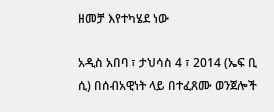ዘመቻ እየተካሄደ ነው

አዲስ አበባ ፣ ታህሳስ 4 ፣ 2014 (ኤፍ ቢ ሲ) በሰብአዊነት ላይ በተፈጸሙ ወንጀሎች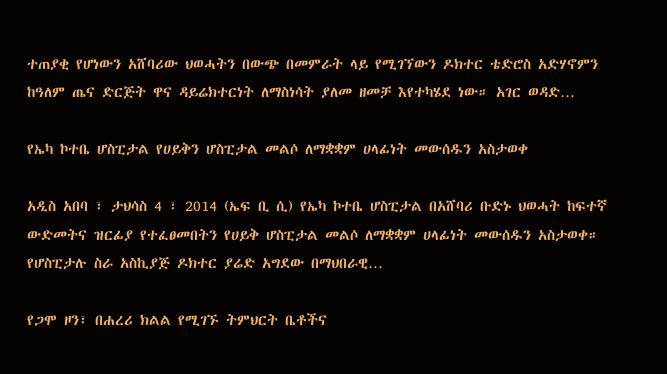ተጠያቂ የሆነውን አሸባሪው ህወሓትን በውጭ በመምራት ላይ የሚገኘውን ዶክተር ቴድሮስ አድሃኖምን ከዓለም ጤና ድርጅት ዋና ዳይሬክተርነት ለማስነሳት ያለመ ዘመቻ እየተካሄደ ነው። አገር ወዳድ…

የኤካ ኮተቤ ሆስፒታል የሀይቅን ሆስፒታል መልሶ ለማቋቋም ሀላፊነት መውሰዱን አስታወቀ

አዲስ አበባ ፣ ታህሳስ 4 ፣ 2014 (ኤፍ ቢ ሲ) የኤካ ኮተቤ ሆስፒታል በአሸባሪ ቡድኑ ህወሓት ከፍተኛ ውድመትና ዝርፊያ የተፈፀመበትን የሀይቅ ሆስፒታል መልሶ ለማቋቋም ሀላፊነት መውሰዱን አስታወቀ። የሆስፒታሉ ስራ አስኪያጅ ዶክተር ያሬድ አግደው በማህበራዊ…

የጋሞ ዞን፣ በሐረሪ ክልል የሚገኙ ትምህርት ቤቶችና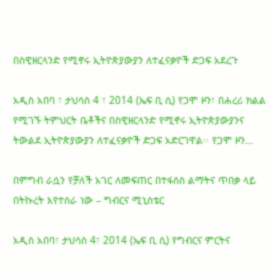በስዊዘርላንድ የሚኖሩ ኢትዮጵያውያን ለተፈናቃዮች ድጋፍ አደረጉ

አዲስ አበባ ፣ ታህሳስ 4 ፣ 2014 (ኤፍ ቢ ሲ) የጋሞ ዞን፣ በሐረሪ ክልል የሚገኙ ትምህርት ቤቶችና በስዊዘርላንድ የሚኖሩ ኢትዮጵያውያንና ትውልደ ኢትዮጵያውያን ለተፈናቃዮች ድጋፍ አድርገዋል፡፡ የጋሞ ዞን…

በምግብ ራሷን የቻለች አገር ለመፍጠር በተፋሰስ ልማትና ጥበቃ ላይ በትኩረት እየተሰራ ነው – ግብርና ሚኒስቴር

አዲስ አበባ፣ ታህሳስ 4፣ 2014 (ኤፍ ቢ ሲ) የግብርና ምርትና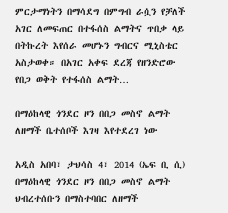ምርታማነትን በማሳደግ በምግብ ራሷን የቻለች አገር ለመፍጠር በተፋሰስ ልማትና ጥበቃ ላይ በትኩረት እየሰራ መሆኑን ግብርና ሚኒስቴር አስታወቀ። በአገር አቀፍ ደረጃ የዘንድሮው የበጋ ወቅት የተፋሰስ ልማት…

በማዕከላዊ ጎንደር ዞን በበጋ መስኖ ልማት ለዘማች ቤተሰቦች እገዛ እየተደረገ ነው

አዲስ አበባ፣ ታህሳስ 4፣ 2014 (ኤፍ ቢ ሲ) በማዕከላዊ ጎንደር ዞን በበጋ መስኖ ልማት ህብረተሰቡን በማስተባበር ለዘማች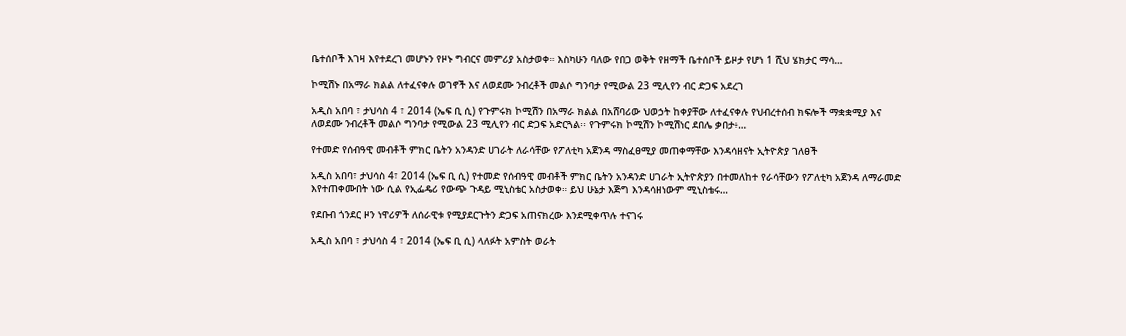ቤተሰቦች እገዛ እየተደረገ መሆኑን የዞኑ ግብርና መምሪያ አስታወቀ። እስካሁን ባለው የበጋ ወቅት የዘማች ቤተሰቦች ይዞታ የሆነ 1 ሺህ ሄክታር ማሳ…

ኮሚሽኑ በአማራ ክልል ለተፈናቀሉ ወገኖች እና ለወደሙ ንብረቶች መልሶ ግንባታ የሚውል 23 ሚሊየን ብር ድጋፍ አደረገ

አዲስ አበባ ፣ ታህሳስ 4 ፣ 2014 (ኤፍ ቢ ሲ) የጉምሩክ ኮሚሽን በአማራ ክልል በአሸባሪው ህወኃት ከቀያቸው ለተፈናቀሉ የህብረተሰብ ክፍሎች ማቋቋሚያ እና ለወደሙ ንብረቶች መልሶ ግንባታ የሚውል 23 ሚሊየን ብር ድጋፍ አድርጓል፡፡ የጉምሩክ ኮሚሽን ኮሚሽነር ደበሌ ቃበታ፥…

የተመድ የሰብዓዊ መብቶች ምክር ቤትን አንዳንድ ሀገራት ለራሳቸው የፖለቲካ አጀንዳ ማስፈፀሚያ መጠቀማቸው እንዳሳዘናት ኢትዮጵያ ገለፀች

አዲስ አበባ፣ ታህሳስ 4፣ 2014 (ኤፍ ቢ ሲ) የተመድ የሰብዓዊ መብቶች ምክር ቤትን አንዳንድ ሀገራት ኢትዮጵያን በተመለከተ የራሳቸውን የፖለቲካ አጀንዳ ለማራመድ እየተጠቀሙበት ነው ሲል የኢፌዴሪ የውጭ ጉዳይ ሚኒስቴር አስታወቀ። ይህ ሁኔታ እጅግ እንዳሳዘነውም ሚኒስቴሩ…

የደቡብ ጎንደር ዞን ነዋሪዎች ለሰራዊቱ የሚያደርጉትን ድጋፍ አጠናክረው እንደሚቀጥሉ ተናገሩ

አዲስ አበባ ፣ ታህሳስ 4 ፣ 2014 (ኤፍ ቢ ሲ) ላለፉት አምስት ወራት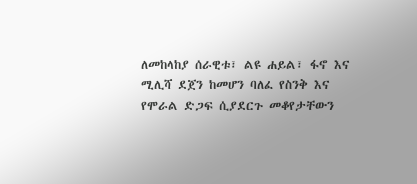ለመከላከያ ሰራዊቱ፣ ልዩ ሐይል፣ ፋኖ እና ሚሊሻ ደጀን ከመሆን ባለፈ የስንቅ እና የሞራል ድጋፍ ሲያደርጉ መቆየታቸውን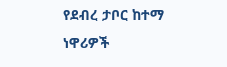የደብረ ታቦር ከተማ ነዋሪዎች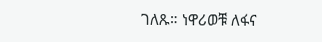ገለጹ። ነዋሪወቹ ለፋና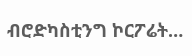ብሮድካስቲንግ ኮርፖሬት…